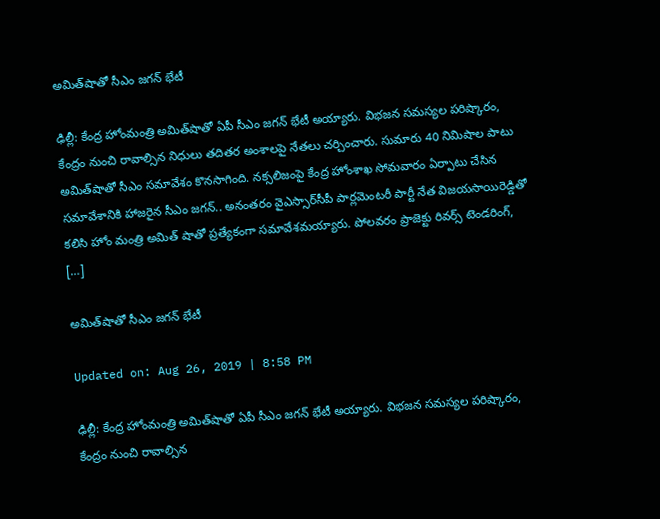అమిత్‌షాతో సీఎం జగన్‌ భేటీ

ఢిల్లీ: కేంద్ర హోంమంత్రి అమిత్‌షాతో ఏపీ సీఎం జగన్‌ భేటీ అయ్యారు. విభజన సమస్యల పరిష్కారం, కేంద్రం నుంచి రావాల్సిన నిధులు తదితర అంశాలపై నేతలు చర్చించారు. సుమారు 40 నిమిషాల పాటు అమిత్‌షాతో సీఎం సమావేశం కొనసాగింది. నక్సలిజంపై కేంద్ర హోంశాఖ సోమవారం ఏర్పాటు చేసిన సమావేశానికి హాజరైన సీఎం జగన్‌.. అనంతరం వైఎస్సార్‌సీపీ పార్లమెంటరీ పార్టీ నేత విజయసాయిరెడ్డితో కలిసి హోం మంత్రి అమిత్‌ షాతో ప్రత్యేకంగా సమావేశమయ్యారు. పోలవరం ప్రాజెక్టు రివర్స్‌ టెండరింగ్‌, […]

అమిత్‌షాతో సీఎం జగన్‌ భేటీ

Updated on: Aug 26, 2019 | 8:58 PM

ఢిల్లీ: కేంద్ర హోంమంత్రి అమిత్‌షాతో ఏపీ సీఎం జగన్‌ భేటీ అయ్యారు. విభజన సమస్యల పరిష్కారం, కేంద్రం నుంచి రావాల్సిన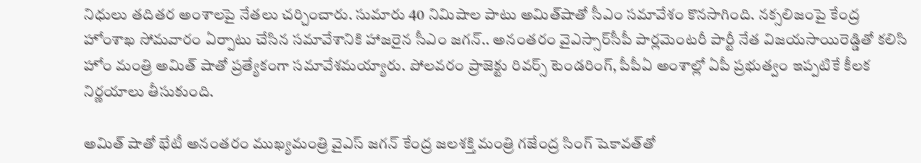నిధులు తదితర అంశాలపై నేతలు చర్చించారు. సుమారు 40 నిమిషాల పాటు అమిత్‌షాతో సీఎం సమావేశం కొనసాగింది. నక్సలిజంపై కేంద్ర హోంశాఖ సోమవారం ఏర్పాటు చేసిన సమావేశానికి హాజరైన సీఎం జగన్‌.. అనంతరం వైఎస్సార్‌సీపీ పార్లమెంటరీ పార్టీ నేత విజయసాయిరెడ్డితో కలిసి హోం మంత్రి అమిత్‌ షాతో ప్రత్యేకంగా సమావేశమయ్యారు. పోలవరం ప్రాజెక్టు రివర్స్‌ టెండరింగ్‌, పీపీఏ అంశాల్లో ఏపీ ప్రభుత్వం ఇప్పటికే కీలక నిర్ణయాలు తీసుకుంది.

అమిత్‌ షాతో భేటీ అనంతరం ముఖ్యమంత్రి వైఎస్‌ జగన్‌ కేంద్ర జలశక్తి మంత్రి గజేంద్ర సింగ్‌ షెకావత్‌తో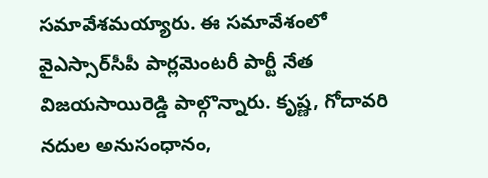సమావేశమయ్యారు. ఈ సమావేశంలో వైఎస్సార్‌సీపీ పార్లమెంటరీ పార్టీ నేత విజయసాయిరెడ్డి పాల్గొన్నారు. కృష్ణ, గోదావరి నదుల అనుసంధానం,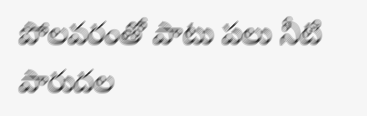పోలవరంతో పాటు పలు నీటి పారుదల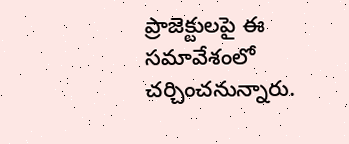ప్రాజెక్టులపై ఈ సమావేశంలో చర్చించనున్నారు.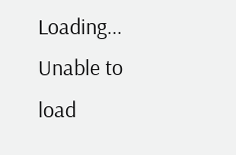Loading...
Unable to load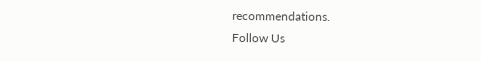recommendations.
Follow Us